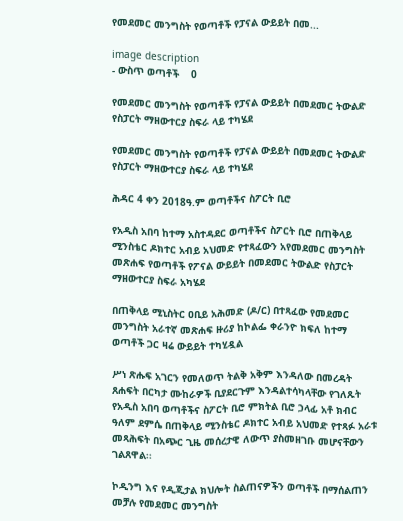የመደመር መንግስት የወጣቶች የፓናል ውይይት በመ...

image description
- ውስጥ ወጣቶች    0

የመደመር መንግስት የወጣቶች የፓናል ውይይት በመደመር ትውልድ የስፓርት ማዘውተርያ ስፍራ ላይ ተካሄደ

የመደመር መንግስት የወጣቶች የፓናል ውይይት በመደመር ትውልድ የስፓርት ማዘውተርያ ስፍራ ላይ ተካሄደ

ሕዳር 4 ቀን 2018ዓ.ም ወጣቶችና ስፖርት ቢሮ

የአዲስ አበባ ከተማ አስተዳደር ወጣቶችና ስፖርት ቢሮ በጠቅላይ ሚንስቴር ዶክተር አብይ አህመድ የተጻፈውን አየመደመር መንግስት መጽሐፍ የወጣቶች የፖናል ውይይት በመደመር ትውልድ የስፓርት ማዘውተርያ ስፍራ አካሄደ

በጠቅላይ ሚኒስትር ዐቢይ አሕመድ (ዶ/ር) በተጻፈው የመደመር መንግስት አራተኛ መጽሐፍ ዙሪያ ከኮልፌ ቀራንዮ ክፍለ ከተማ ወጣቶች ጋር ዛሬ ውይይት ተካሂዷል

ሥነ ጽሑፍ አገርን የመለወጥ ትልቅ አቅም እንዳለው በመረዳት ጸሐፍት በርካታ ሙከራዎች ቢያደርጉም እንዳልተሳካላቸው የገለጹት የአዲስ አበባ ወጣቶችና ስፖርት ቢሮ ምክትል ቢሮ ኃላፊ አቶ ክብር ዓለም ደምሴ በጠቅላይ ሚንስቴር ዶክተር አብይ አህመድ የተጻፉ አራቱ መጻሕፍት በአጭር ጊዜ መሰረታዊ ለውጥ ያስመዘገቡ መሆናቸውን ገልጸዋል፡፡

ኮዲንግ እና የዲጂታል ክህሎት ስልጠናዎችን ወጣቶች በማሰልጠን መቻሉ የመደመር መንግስት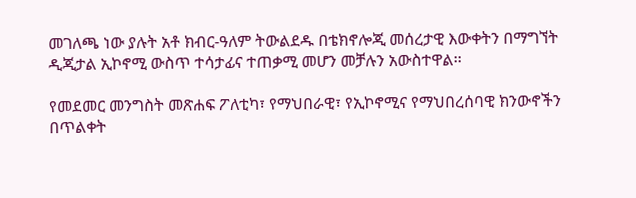መገለጫ ነው ያሉት አቶ ክብር-ዓለም ትውልደዱ በቴክኖሎጂ መሰረታዊ እውቀትን በማግኘት ዲጂታል ኢኮኖሚ ውስጥ ተሳታፊና ተጠቃሚ መሆን መቻሉን አውስተዋል፡፡

የመደመር መንግስት መጽሐፍ ፖለቲካ፣ የማህበራዊ፣ የኢኮኖሚና የማህበረሰባዊ ክንውኖችን በጥልቀት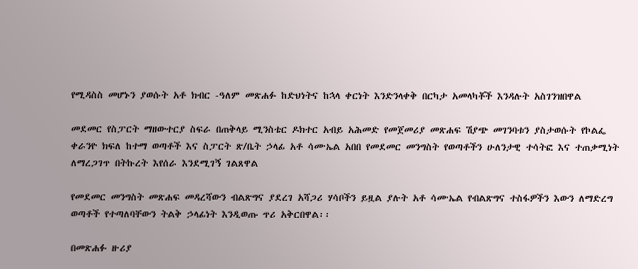የሚዳስስ መሆኑን ያወሱት አቶ ክብር -ዓለም መጽሐፉ ከድህነትና ከኋላ ቀርነት እንድንላቀቅ በርካታ አመላካቾች እንዳሉት አስገንዝበዋል

መደመር የስፓርት ማዘውተርያ ስፍራ በጠቅላይ ሚንስቴር ዶክተር አብይ አሕመድ የመጀመሪያ መጽሐፍ ሽያጭ መገንባቱን ያስታወሱት የኮልፌ ቀራንዮ ክፍለ ከተማ ወጣቶች እና ስፓርት ጽ/ቤት ኃላፊ አቶ ሳሙኤል አበበ የመደመር መንግስት የወጣቶችን ሁለንታዊ ተሳትፎ እና ተጠቃሚነት ለማረጋገጥ በትኩረት እየሰራ እንደሚገኝ ገልጸዋል

የመደመር መንግስት መጽሐፍ መዳረሻውን ብልጽግና ያደረገ አሻጋሪ ሃሳቦችን ይዟል ያሉት አቶ ሳሙኤል የብልጽግና ተስፋዎችን እውን ለማድረግ ወጣቶች የተጣለባቸውን ትልቅ ኃላፊነት እንዲወጡ ጥሪ አቅርበዋል፡፡

በመጽሐፉ ዙሪያ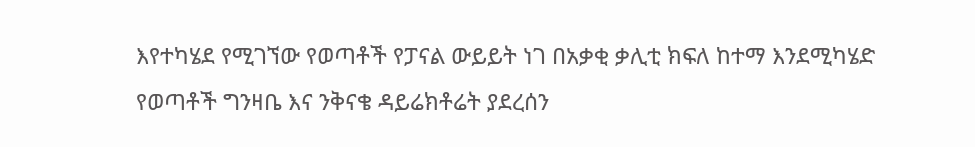እየተካሄደ የሚገኘው የወጣቶች የፓናል ውይይት ነገ በአቃቂ ቃሊቲ ክፍለ ከተማ እንደሚካሄድ የወጣቶች ግንዛቤ እና ንቅናቄ ዳይሬክቶሬት ያደረሰን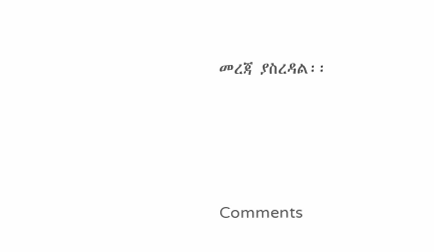መረጃ ያስረዳል፡፡





Comments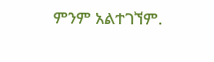ምንም አልተገኘም.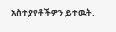አስተያየቶችዎን ይተዉት.